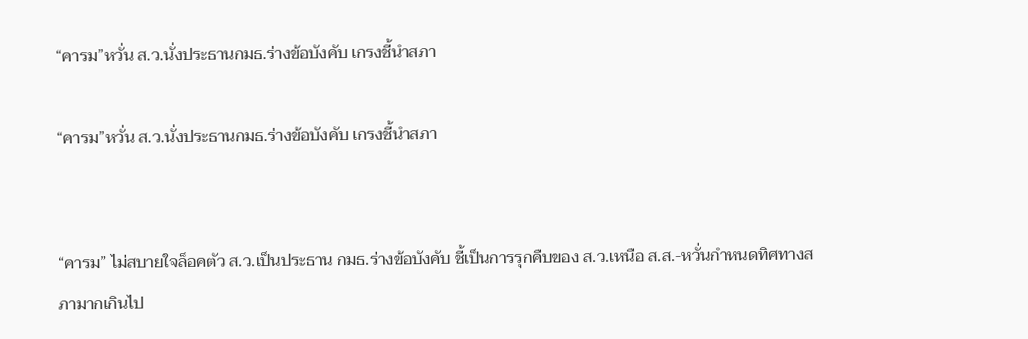“คารม”หวั่น ส.ว.นั่งประธานกมธ.ร่างข้อบังคับ เกรงชี้นำสภา

“คารม”หวั่น ส.ว.นั่งประธานกมธ.ร่างข้อบังคับ เกรงชี้นำสภา


“คารม” ไม่สบายใจล็อคตัว ส.ว.เป็นประธาน กมธ.ร่างข้อบังคับ ชี้เป็นการรุกคืบของ ส.ว.เหนือ ส.ส.-หวั่นกำหนดทิศทางสภามากเกินไป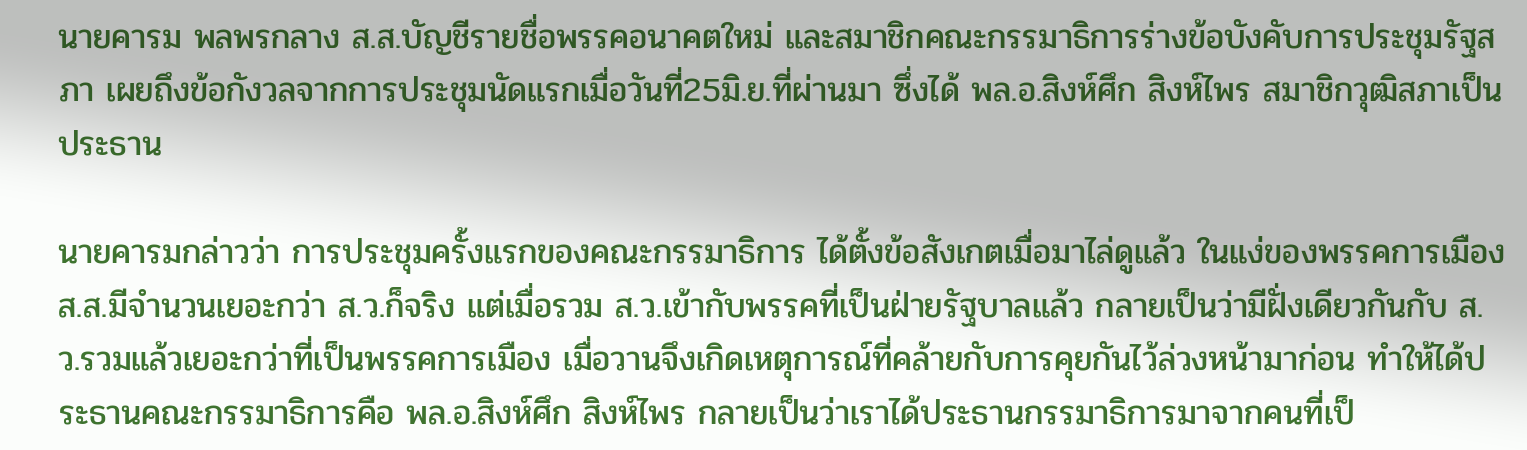นายคารม พลพรกลาง ส.ส.บัญชีรายชื่อพรรคอนาคตใหม่ และสมาชิกคณะกรรมาธิการร่างข้อบังคับการประชุมรัฐสภา เผยถึงข้อกังวลจากการประชุมนัดแรกเมื่อวันที่25มิ.ย.ที่ผ่านมา ซึ่งได้ พล.อ.สิงห์ศึก สิงห์ไพร สมาชิกวุฒิสภาเป็นประธาน

นายคารมกล่าวว่า การประชุมครั้งแรกของคณะกรรมาธิการ ได้ตั้งข้อสังเกตเมื่อมาไล่ดูแล้ว ในแง่ของพรรคการเมือง ส.ส.มีจำนวนเยอะกว่า ส.ว.ก็จริง แต่เมื่อรวม ส.ว.เข้ากับพรรคที่เป็นฝ่ายรัฐบาลแล้ว กลายเป็นว่ามีฝั่งเดียวกันกับ ส.ว.รวมแล้วเยอะกว่าที่เป็นพรรคการเมือง เมื่อวานจึงเกิดเหตุการณ์ที่คล้ายกับการคุยกันไว้ล่วงหน้ามาก่อน ทำให้ได้ประธานคณะกรรมาธิการคือ พล.อ.สิงห์ศึก สิงห์ไพร กลายเป็นว่าเราได้ประธานกรรมาธิการมาจากคนที่เป็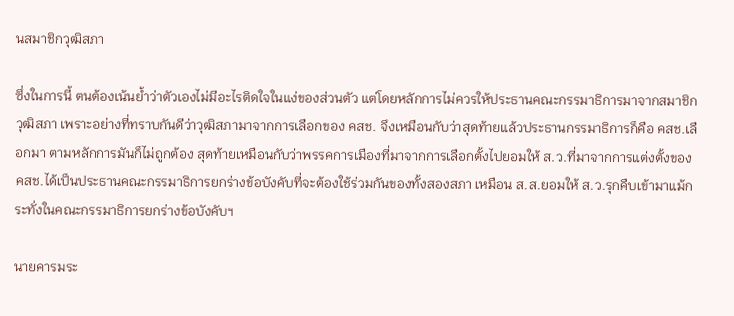นสมาชิกวุฒิสภา

ซึ่งในการนี้ ตนต้องเน้นย้ำว่าตัวเองไม่มีอะไรติดใจในแง่ของส่วนตัว แต่โดยหลักการไม่ควรให้ประธานคณะกรรมาธิการมาจากสมาชิกวุฒิสภา เพราะอย่างที่ทราบกันดีว่าวุฒิสภามาจากการเลือกของ คสช. จึงเหมือนกับว่าสุดท้ายแล้วประธานกรรมาธิการก็คือ คสช.เลือกมา ตามหลักการมันก็ไม่ถูกต้อง สุดท้ายเหมือนกับว่าพรรคการเมืองที่มาจากการเลือกตั้งไปยอมให้ ส.ว.ที่มาจากการแต่งตั้งของ คสช.ได้เป็นประธานคณะกรรมาธิการยกร่างข้อบังคับที่จะต้องใช้ร่วมกันของทั้งสองสภา เหมือน ส.ส.ยอมให้ ส.ว.รุกคืบเข้ามาแม้กระทั่งในคณะกรรมาธิการยกร่างข้อบังคับฯ

นายคารมระ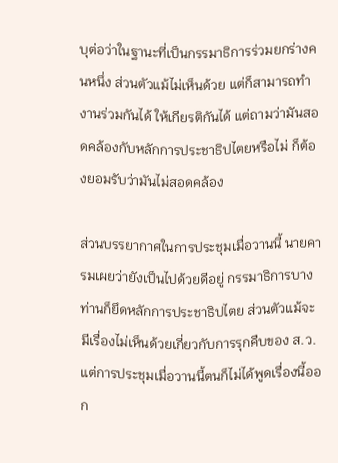บุต่อว่าในฐานะที่เป็นกรรมาธิการร่วมยกร่างคนหนึ่ง ส่วนตัวแม้ไม่เห็นด้วย แต่ก็สามารถทำงานร่วมกันได้ ให้เกียรติกันได้ แต่ถามว่ามันสอดคล้องกับหลักการประชาธิปไตยหรือไม่ ก็ต้องยอมรับว่ามันไม่สอดคล้อง

ส่วนบรรยากาศในการประชุมเมื่อวานนี้ นายคารมเผยว่ายังเป็นไปด้วยดีอยู่ กรรมาธิการบางท่านก็ยึดหลักการประชาธิปไตย ส่วนตัวแม้จะมีเรื่องไม่เห็นด้วยเกี่ยวกับการรุกคืบของ ส.ว. แต่การประชุมเมื่อวานนี้ตนก็ไม่ได้พูดเรื่องนี้ออก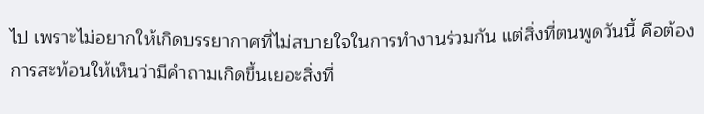ไป เพราะไม่อยากให้เกิดบรรยากาศที่ไม่สบายใจในการทำงานร่วมกัน แต่สิ่งที่ตนพูดวันนี้ คือต้องการสะท้อนให้เห็นว่ามีคำถามเกิดขึ้นเยอะสิ่งที่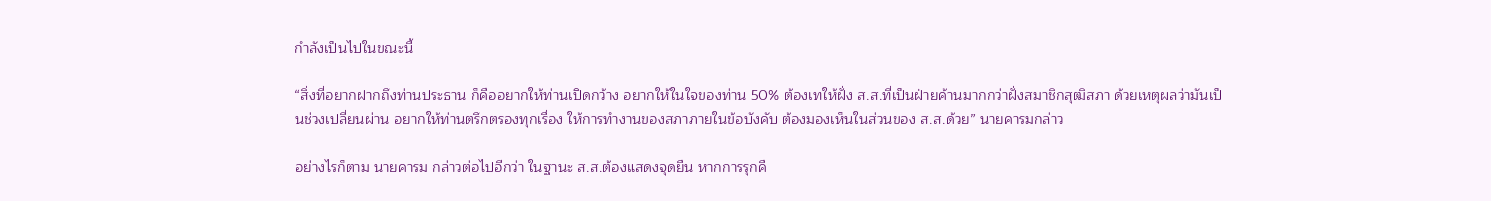กำลังเป็นไปในขณะนี้

“สิ่งที่อยากฝากถึงท่านประธาน ก็คืออยากให้ท่านเปิดกว้าง อยากให้ในใจของท่าน 50% ต้องเทให้ฝั่ง ส.ส.ที่เป็นฝ่ายค้านมากกว่าฝั่งสมาชิกสุฒิสภา ด้วยเหตุผลว่ามันเป็นช่วงเปลี่ยนผ่าน อยากให้ท่านตรึกตรองทุกเรื่อง ให้การทำงานของสภาภายในข้อบังคับ ต้องมองเห็นในส่วนของ ส.ส.ด้วย” นายคารมกล่าว

อย่างไรก็ตาม นายคารม กล่าวต่อไปอีกว่า ในฐานะ ส.ส.ต้องแสดงจุดยืน หากการรุกคื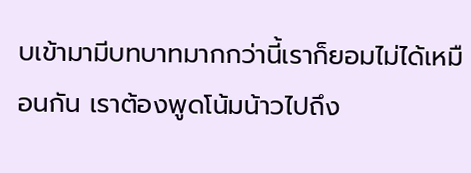บเข้ามามีบทบาทมากกว่านี้เราก็ยอมไม่ได้เหมือนกัน เราต้องพูดโน้มน้าวไปถึง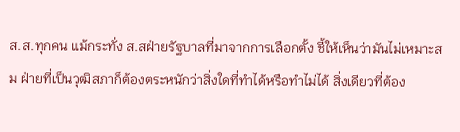ส.ส.ทุกคน แม้กระทั่ง ส.สฝ่ายรัฐบาลที่มาจากการเลือกตั้ง ชี้ให้เห็นว่ามันไม่เหมาะสม ฝ่ายที่เป็นวุฒิสภาก็ต้องตระหนักว่าสิ่งใดที่ทำได้หรือทำไม่ได้ สิ่งเดียวที่ต้อง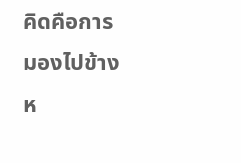คิดคือการมองไปข้างห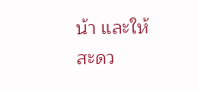น้า และให้สะดว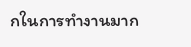กในการทำงานมาก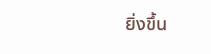ยิ่งขึ้น